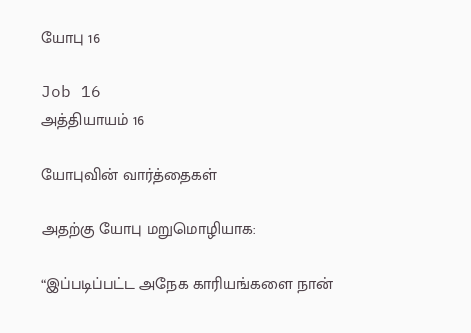யோபு 16

Job 16
அத்தியாயம் 16

யோபுவின் வார்த்தைகள்

அதற்கு யோபு மறுமொழியாக:

“இப்படிப்பட்ட அநேக காரியங்களை நான்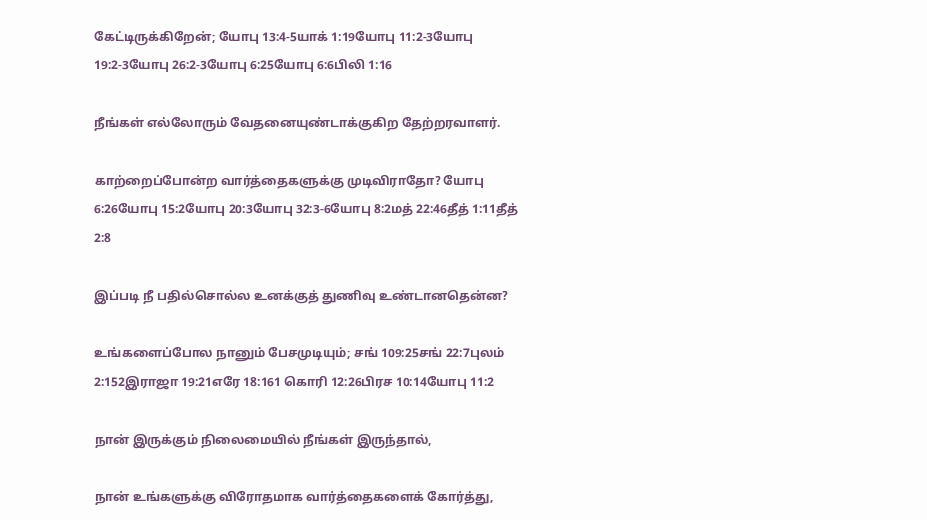கேட்டிருக்கிறேன்; யோபு 13:4-5யாக் 1:19யோபு 11:2-3யோபு 19:2-3யோபு 26:2-3யோபு 6:25யோபு 6:6பிலி 1:16

நீங்கள் எல்லோரும் வேதனையுண்டாக்குகிற தேற்றரவாளர்.

காற்றைப்போன்ற வார்த்தைகளுக்கு முடிவிராதோ? யோபு 6:26யோபு 15:2யோபு 20:3யோபு 32:3-6யோபு 8:2மத் 22:46தீத் 1:11தீத் 2:8

இப்படி நீ பதில்சொல்ல உனக்குத் துணிவு உண்டானதென்ன?

உங்களைப்போல நானும் பேசமுடியும்; சங் 109:25சங் 22:7புலம் 2:152இராஜா 19:21எரே 18:161 கொரி 12:26பிரச 10:14யோபு 11:2

நான் இருக்கும் நிலைமையில் நீங்கள் இருந்தால்,

நான் உங்களுக்கு விரோதமாக வார்த்தைகளைக் கோர்த்து,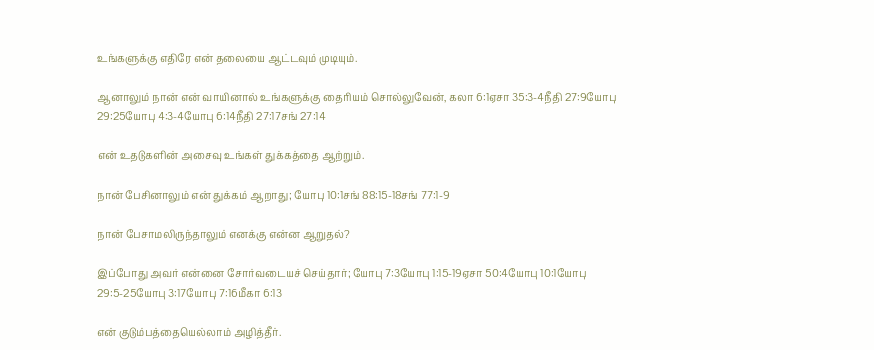உங்களுக்கு எதிரே என் தலையை ஆட்டவும் முடியும்.

ஆனாலும் நான் என் வாயினால் உங்களுக்கு தைரியம் சொல்லுவேன், கலா 6:1ஏசா 35:3-4நீதி 27:9யோபு 29:25யோபு 4:3-4யோபு 6:14நீதி 27:17சங் 27:14

என் உதடுகளின் அசைவு உங்கள் துக்கத்தை ஆற்றும்.

நான் பேசினாலும் என் துக்கம் ஆறாது; யோபு 10:1சங் 88:15-18சங் 77:1-9

நான் பேசாமலிருந்தாலும் எனக்கு என்ன ஆறுதல்?

இப்போது அவர் என்னை சோர்வடையச் செய்தார்; யோபு 7:3யோபு 1:15-19ஏசா 50:4யோபு 10:1யோபு 29:5-25யோபு 3:17யோபு 7:16மீகா 6:13

என் குடும்பத்தையெல்லாம் அழித்தீர்.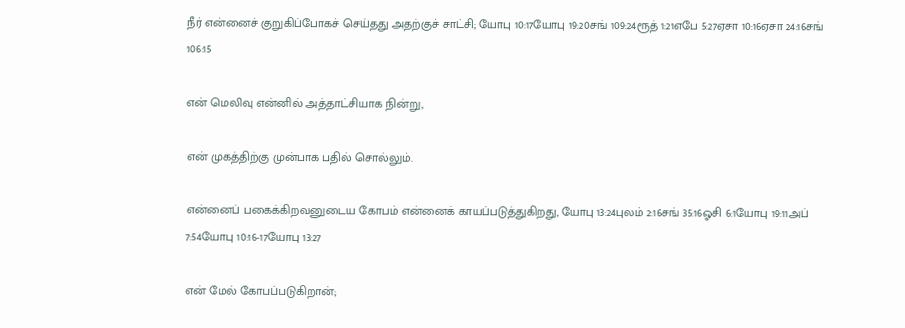நீர் என்னைச் குறுகிப்போகச் செய்தது அதற்குச் சாட்சி; யோபு 10:17யோபு 19:20சங் 109:24ரூத் 1:21எபே 5:27ஏசா 10:16ஏசா 24:16சங் 106:15

என் மெலிவு என்னில் அத்தாட்சியாக நின்று,

என் முகத்திற்கு முன்பாக பதில் சொல்லும்.

என்னைப் பகைக்கிறவனுடைய கோபம் என்னைக் காயப்படுத்துகிறது, யோபு 13:24புலம் 2:16சங் 35:16ஓசி 6:1யோபு 19:11அப் 7:54யோபு 10:16-17யோபு 13:27

என் மேல் கோபப்படுகிறான்;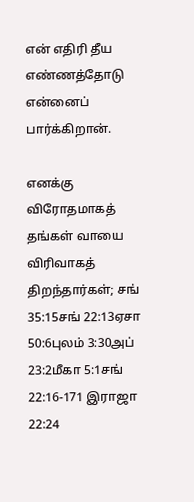என் எதிரி தீய எண்ணத்தோடு என்னைப் பார்க்கிறான்.

எனக்கு விரோதமாகத் தங்கள் வாயை விரிவாகத் திறந்தார்கள்; சங் 35:15சங் 22:13ஏசா 50:6புலம் 3:30அப் 23:2மீகா 5:1சங் 22:16-171 இராஜா 22:24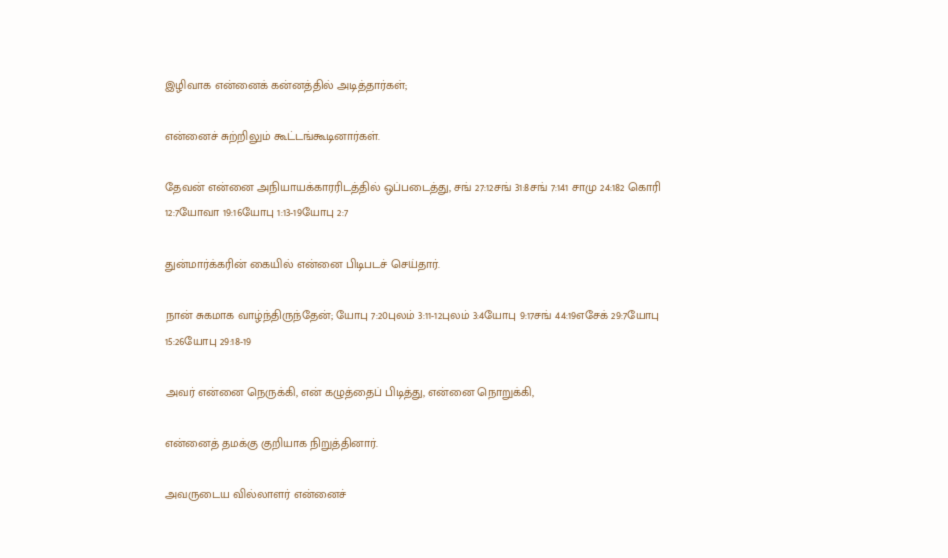இழிவாக என்னைக் கன்னத்தில் அடித்தார்கள்;

என்னைச் சுற்றிலும் கூட்டங்கூடினார்கள்.

தேவன் என்னை அநியாயக்காரரிடத்தில் ஒப்படைத்து, சங் 27:12சங் 31:8சங் 7:141 சாமு 24:182 கொரி 12:7யோவா 19:16யோபு 1:13-19யோபு 2:7

துன்மார்க்கரின் கையில் என்னை பிடிபடச் செய்தார்.

நான் சுகமாக வாழ்ந்திருந்தேன்; யோபு 7:20புலம் 3:11-12புலம் 3:4யோபு 9:17சங் 44:19எசேக் 29:7யோபு 15:26யோபு 29:18-19

அவர் என்னை நெருக்கி, என் கழுத்தைப் பிடித்து, என்னை நொறுக்கி,

என்னைத் தமக்கு குறியாக நிறுத்தினார்.

அவருடைய வில்லாளர் என்னைச்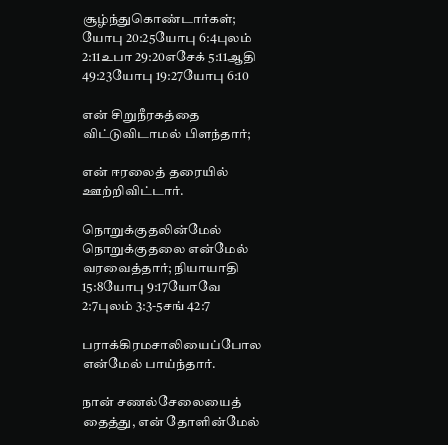சூழ்ந்துகொண்டார்கள்; யோபு 20:25யோபு 6:4புலம் 2:11உபா 29:20எசேக் 5:11ஆதி 49:23யோபு 19:27யோபு 6:10

என் சிறுநீரகத்தை விட்டுவிடாமல் பிளந்தார்;

என் ஈரலைத் தரையில் ஊற்றிவிட்டார்.

நொறுக்குதலின்மேல் நொறுக்குதலை என்மேல் வரவைத்தார்; நியாயாதி 15:8யோபு 9:17யோவே 2:7புலம் 3:3-5சங் 42:7

பராக்கிரமசாலியைப்போல என்மேல் பாய்ந்தார்.

நான் சணல்சேலையைத் தைத்து, என் தோளின்மேல்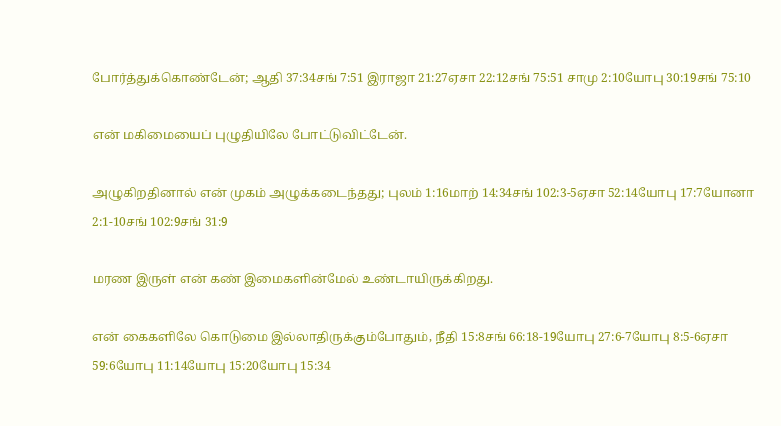போர்த்துக்கொண்டேன்; ஆதி 37:34சங் 7:51 இராஜா 21:27ஏசா 22:12சங் 75:51 சாமு 2:10யோபு 30:19சங் 75:10

என் மகிமையைப் புழுதியிலே போட்டுவிட்டேன்.

அழுகிறதினால் என் முகம் அழுக்கடைந்தது; புலம் 1:16மாற் 14:34சங் 102:3-5ஏசா 52:14யோபு 17:7யோனா 2:1-10சங் 102:9சங் 31:9

மரண இருள் என் கண் இமைகளின்மேல் உண்டாயிருக்கிறது.

என் கைகளிலே கொடுமை இல்லாதிருக்கும்போதும், நீதி 15:8சங் 66:18-19யோபு 27:6-7யோபு 8:5-6ஏசா 59:6யோபு 11:14யோபு 15:20யோபு 15:34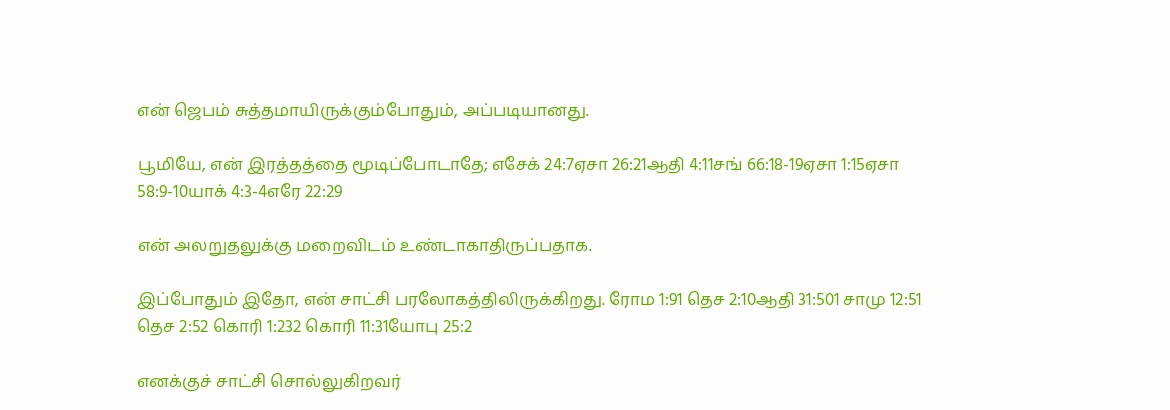என் ஜெபம் சுத்தமாயிருக்கும்போதும், அப்படியானது.

பூமியே, என் இரத்தத்தை மூடிப்போடாதே; எசேக் 24:7ஏசா 26:21ஆதி 4:11சங் 66:18-19ஏசா 1:15ஏசா 58:9-10யாக் 4:3-4எரே 22:29

என் அலறுதலுக்கு மறைவிடம் உண்டாகாதிருப்பதாக.

இப்போதும் இதோ, என் சாட்சி பரலோகத்திலிருக்கிறது. ரோம 1:91 தெச 2:10ஆதி 31:501 சாமு 12:51 தெச 2:52 கொரி 1:232 கொரி 11:31யோபு 25:2

எனக்குச் சாட்சி சொல்லுகிறவர்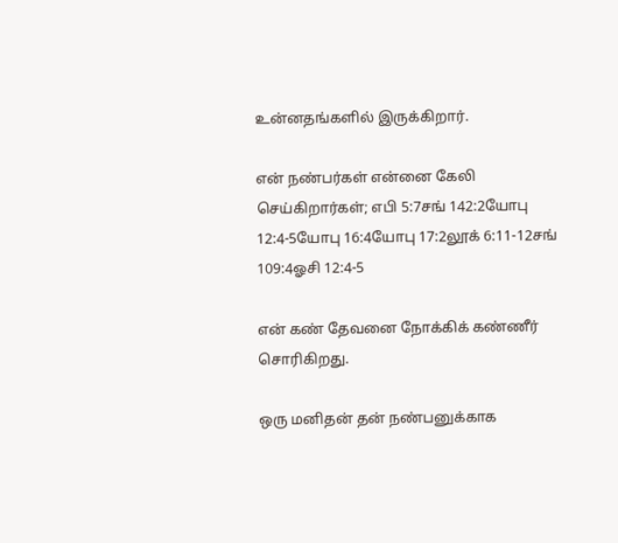உன்னதங்களில் இருக்கிறார்.

என் நண்பர்கள் என்னை கேலி செய்கிறார்கள்; எபி 5:7சங் 142:2யோபு 12:4-5யோபு 16:4யோபு 17:2லூக் 6:11-12சங் 109:4ஓசி 12:4-5

என் கண் தேவனை நோக்கிக் கண்ணீர் சொரிகிறது.

ஒரு மனிதன் தன் நண்பனுக்காக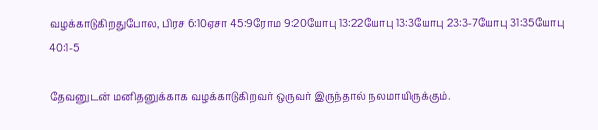வழக்காடுகிறதுபோல, பிரச 6:10ஏசா 45:9ரோம 9:20யோபு 13:22யோபு 13:3யோபு 23:3-7யோபு 31:35யோபு 40:1-5

தேவனுடன் மனிதனுக்காக வழக்காடுகிறவர் ஒருவர் இருந்தால் நலமாயிருக்கும்.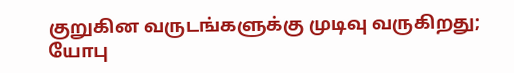குறுகின வருடங்களுக்கு முடிவு வருகிறது; யோபு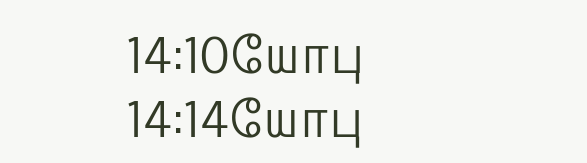14:10யோபு 14:14யோபு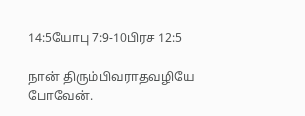14:5யோபு 7:9-10பிரச 12:5

நான் திரும்பிவராதவழியே போவேன்.